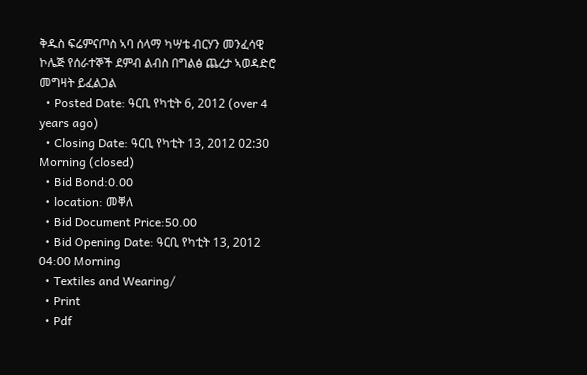ቅዱስ ፍሬምናጦስ ኣባ ሰላማ ካሣቴ ብርሃን መንፈሳዊ ኮሌጅ የሰራተኞች ደምብ ልብስ በግልፅ ጨረታ ኣወዳድሮ መግዛት ይፈልጋል
  • Posted Date: ዓርቢ የካቲት 6, 2012 (over 4 years ago)
  • Closing Date: ዓርቢ የካቲት 13, 2012 02:30 Morning (closed)
  • Bid Bond:0.00
  • location: መቐለ
  • Bid Document Price:50.00
  • Bid Opening Date: ዓርቢ የካቲት 13, 2012 04:00 Morning
  • Textiles and Wearing/
  • Print
  • Pdf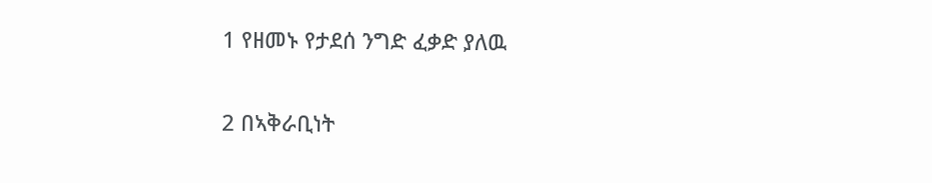1 የዘመኑ የታደሰ ንግድ ፈቃድ ያለዉ

2 በኣቅራቢነት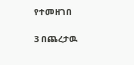የተመዘገበ

3 በጨረታዉ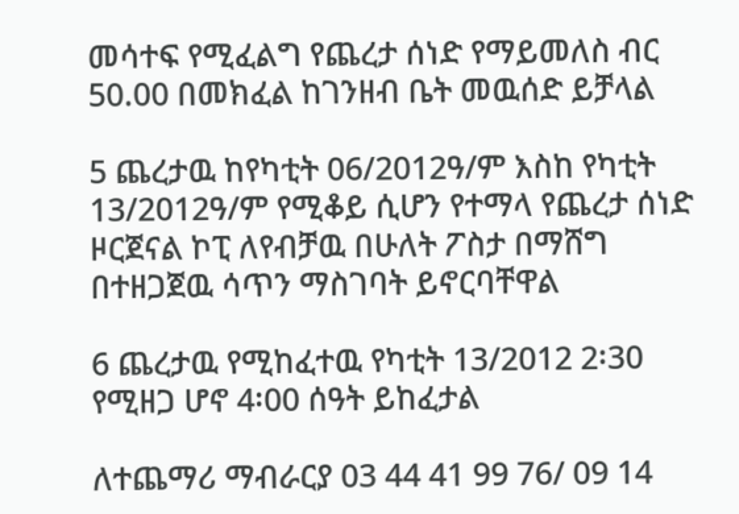መሳተፍ የሚፈልግ የጨረታ ሰነድ የማይመለስ ብር 50.00 በመክፈል ከገንዘብ ቤት መዉሰድ ይቻላል

5 ጨረታዉ ከየካቲት 06/2012ዓ/ም እስከ የካቲት 13/2012ዓ/ም የሚቆይ ሲሆን የተማላ የጨረታ ሰነድ ዞርጀናል ኮፒ ለየብቻዉ በሁለት ፖስታ በማሸግ በተዘጋጀዉ ሳጥን ማስገባት ይኖርባቸዋል

6 ጨረታዉ የሚከፈተዉ የካቲት 13/2012 2፡30 የሚዘጋ ሆኖ 4፡00 ሰዓት ይከፈታል

ለተጨማሪ ማብራርያ 03 44 41 99 76/ 09 14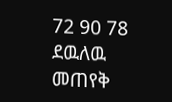72 90 78 ደዉለዉ መጠየቅ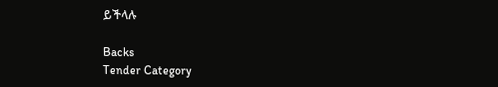ይችላሉ

Backs
Tender Category